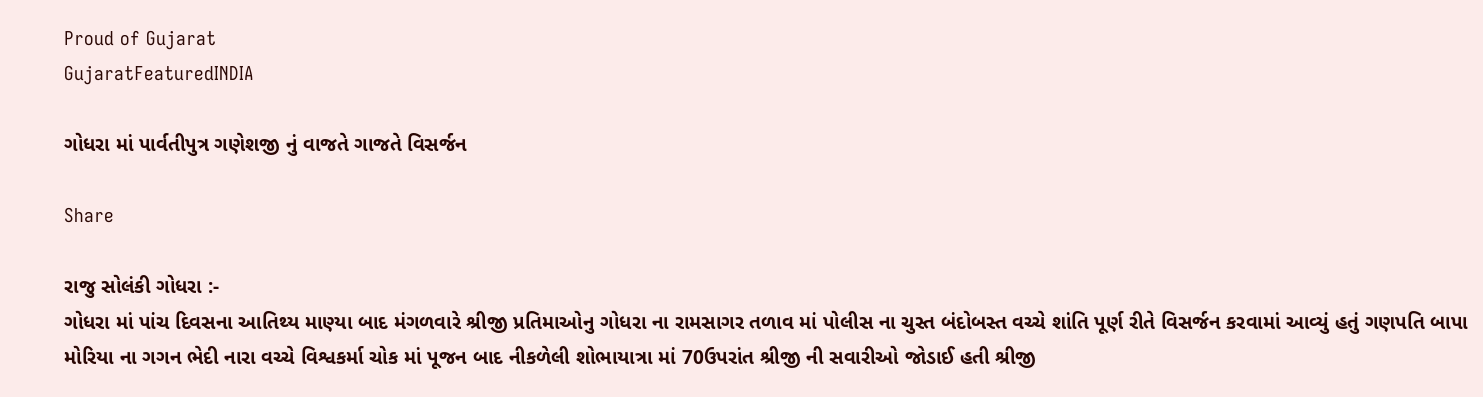Proud of Gujarat
GujaratFeaturedINDIA

ગોધરા માં પાર્વતીપુત્ર ગણેશજી નું વાજતે ગાજતે વિસર્જન

Share

રાજુ સોલંકી ગોધરા :-
ગોધરા માં પાંચ દિવસના આતિથ્ય માણ્યા બાદ મંગળવારે શ્રીજી પ્રતિમાઓનુ ગોધરા ના રામસાગર તળાવ માં પોલીસ ના ચુસ્ત બંદોબસ્ત વચ્ચે શાંતિ પૂર્ણ રીતે વિસર્જન કરવામાં આવ્યું હતું ગણપતિ બાપા મોરિયા ના ગગન ભેદી નારા વચ્ચે વિશ્વકર્મા ચોક માં પૂજન બાદ નીકળેલી શોભાયાત્રા માં 70ઉપરાંત શ્રીજી ની સવારીઓ જોડાઈ હતી શ્રીજી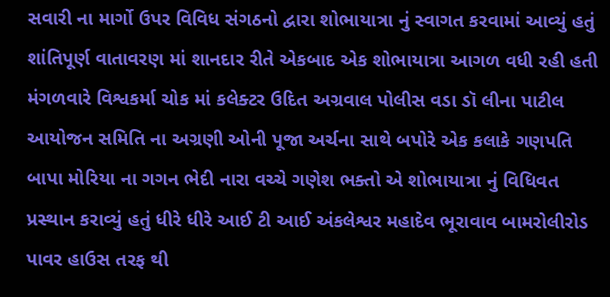સવારી ના માર્ગો ઉપર વિવિધ સંગઠનો દ્વારા શોભાયાત્રા નું સ્વાગત કરવામાં આવ્યું હતું શાંતિપૂર્ણ વાતાવરણ માં શાનદાર રીતે એકબાદ એક શોભાયાત્રા આગળ વધી રહી હતી મંગળવારે વિશ્વકર્મા ચોક માં કલેક્ટર ઉદિત અગ્રવાલ પોલીસ વડા ડૉ લીના પાટીલ આયોજન સમિતિ ના અગ્રણી ઓની પૂજા અર્ચના સાથે બપોરે એક કલાકે ગણપતિ બાપા મોરિયા ના ગગન ભેદી નારા વચ્ચે ગણેશ ભક્તો એ શોભાયાત્રા નું વિધિવત પ્રસ્થાન કરાવ્યું હતું ધીરે ધીરે આઈ ટી આઈ અંકલેશ્વર મહાદેવ ભૂરાવાવ બામરોલીરોડ પાવર હાઉસ તરફ થી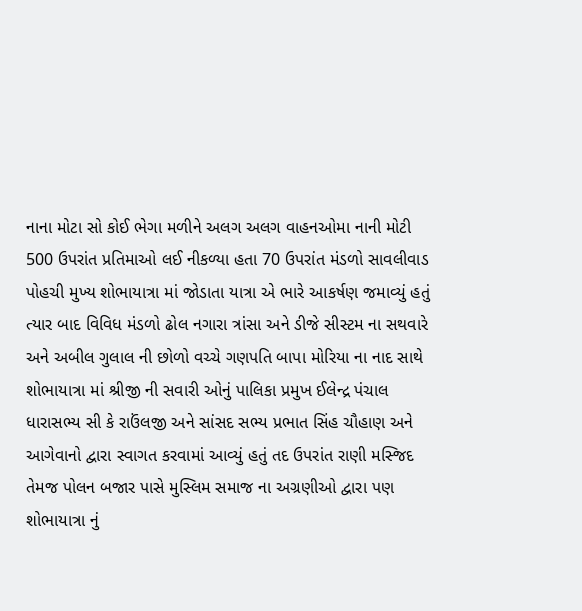નાના મોટા સો કોઈ ભેગા મળીને અલગ અલગ વાહનઓમા નાની મોટી 500 ઉપરાંત પ્રતિમાઓ લઈ નીકળ્યા હતા 70 ઉપરાંત મંડળો સાવલીવાડ પોહચી મુખ્ય શોભાયાત્રા માં જોડાતા યાત્રા એ ભારે આકર્ષણ જમાવ્યું હતું ત્યાર બાદ વિવિધ મંડળો ઢોલ નગારા ત્રાંસા અને ડીજે સીસ્ટમ ના સથવારે અને અબીલ ગુલાલ ની છોળો વચ્ચે ગણપતિ બાપા મોરિયા ના નાદ સાથે શોભાયાત્રા માં શ્રીજી ની સવારી ઓનું પાલિકા પ્રમુખ ઈલેન્દ્ર પંચાલ ધારાસભ્ય સી કે રાઉંલજી અને સાંસદ સભ્ય પ્રભાત સિંહ ચૌહાણ અને આગેવાનો દ્વારા સ્વાગત કરવામાં આવ્યું હતું તદ ઉપરાંત રાણી મસ્જિદ તેમજ પોલન બજાર પાસે મુસ્લિમ સમાજ ના અગ્રણીઓ દ્વારા પણ શોભાયાત્રા નું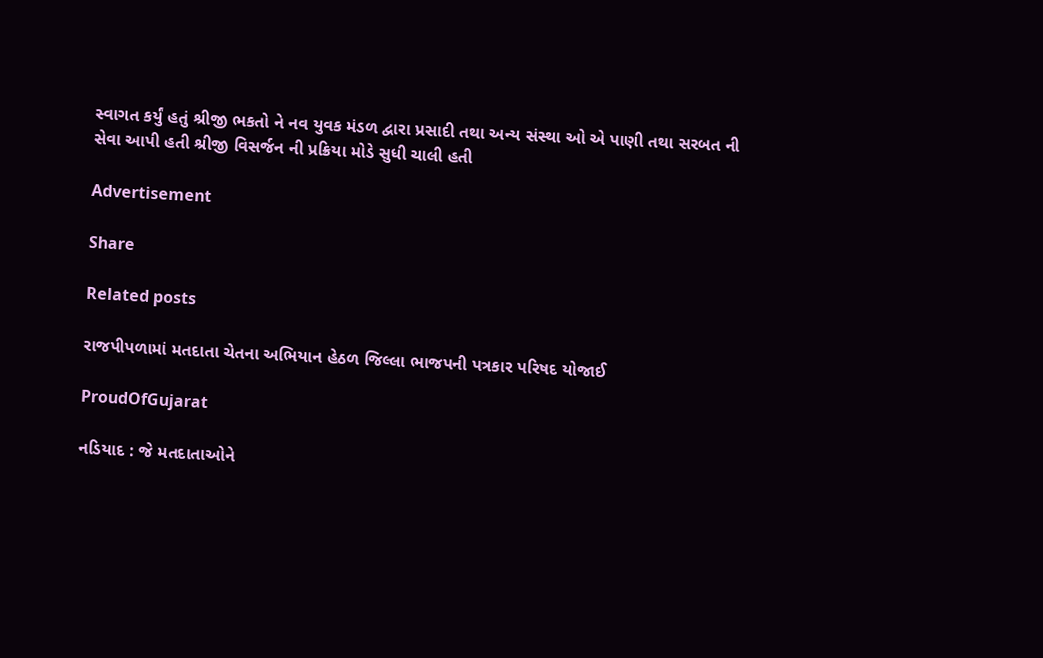સ્વાગત કર્યું હતું શ્રીજી ભકતો ને નવ યુવક મંડળ દ્વારા પ્રસાદી તથા અન્ય સંસ્થા ઓ એ પાણી તથા સરબત ની સેવા આપી હતી શ્રીજી વિસર્જન ની પ્રક્રિયા મોડે સુધી ચાલી હતી

Advertisement

Share

Related posts

રાજપીપળામાં મતદાતા ચેતના અભિયાન હેઠળ જિલ્લા ભાજપની પત્રકાર પરિષદ યોજાઈ

ProudOfGujarat

નડિયાદ : જે મતદાતાઓને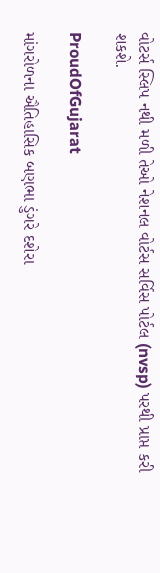વોટર્સ સ્લિપ નથી મળી તેઓ નેશનલ વોર્ટસ સર્વિસ પોર્ટલ (nvsp) પરથી પ્રાપ્ત કરી શકશે.

ProudOfGujarat

માંગરોળના ઐતિહાસિક બણભા ડુંગરે દશેરા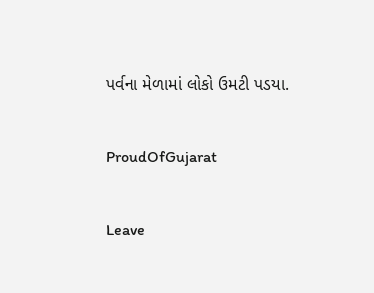પર્વના મેળામાં લોકો ઉમટી પડયા.

ProudOfGujarat

Leave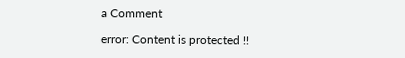a Comment

error: Content is protected !!